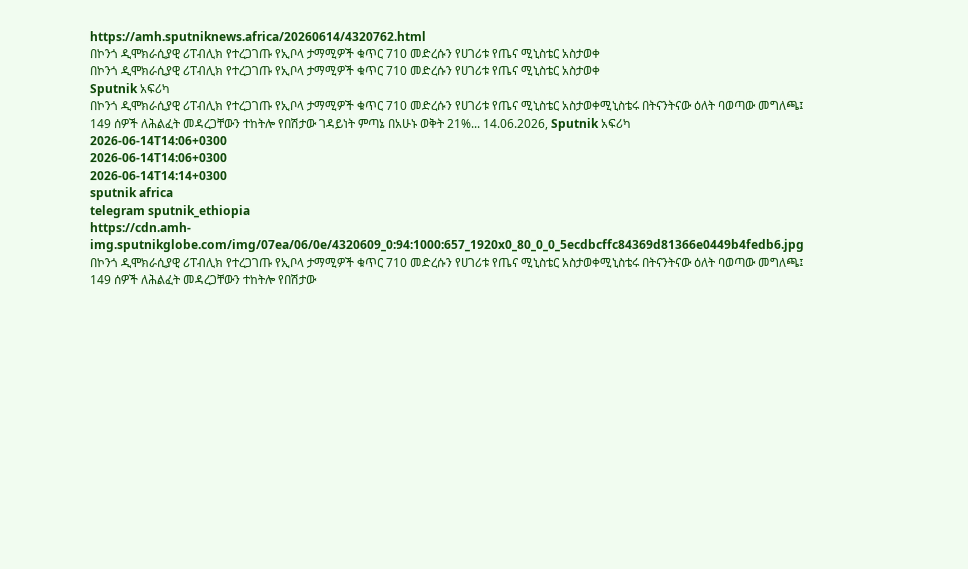https://amh.sputniknews.africa/20260614/4320762.html
በኮንጎ ዲሞክራሲያዊ ሪፐብሊክ የተረጋገጡ የኢቦላ ታማሚዎች ቁጥር 710 መድረሱን የሀገሪቱ የጤና ሚኒስቴር አስታወቀ
በኮንጎ ዲሞክራሲያዊ ሪፐብሊክ የተረጋገጡ የኢቦላ ታማሚዎች ቁጥር 710 መድረሱን የሀገሪቱ የጤና ሚኒስቴር አስታወቀ
Sputnik አፍሪካ
በኮንጎ ዲሞክራሲያዊ ሪፐብሊክ የተረጋገጡ የኢቦላ ታማሚዎች ቁጥር 710 መድረሱን የሀገሪቱ የጤና ሚኒስቴር አስታወቀሚኒስቴሩ በትናንትናው ዕለት ባወጣው መግለጫ፤ 149 ሰዎች ለሕልፈት መዳረጋቸውን ተከትሎ የበሽታው ገዳይነት ምጣኔ በአሁኑ ወቅት 21%... 14.06.2026, Sputnik አፍሪካ
2026-06-14T14:06+0300
2026-06-14T14:06+0300
2026-06-14T14:14+0300
sputnik africa
telegram sputnik_ethiopia
https://cdn.amh-img.sputnikglobe.com/img/07ea/06/0e/4320609_0:94:1000:657_1920x0_80_0_0_5ecdbcffc84369d81366e0449b4fedb6.jpg
በኮንጎ ዲሞክራሲያዊ ሪፐብሊክ የተረጋገጡ የኢቦላ ታማሚዎች ቁጥር 710 መድረሱን የሀገሪቱ የጤና ሚኒስቴር አስታወቀሚኒስቴሩ በትናንትናው ዕለት ባወጣው መግለጫ፤ 149 ሰዎች ለሕልፈት መዳረጋቸውን ተከትሎ የበሽታው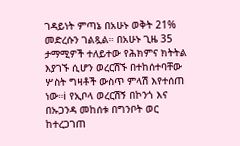ገዳይነት ምጣኔ በአሁኑ ወቅት 21% መድረሱን ገልጿል። በአሁኑ ጊዜ 35 ታማሚዎች ተለይተው የሕክምና ክትትል እያገኙ ሲሆን ወረርሽኙ በተከሰተባቸው ሦስት ግዛቶች ውስጥ ምላሽ እየተሰጠ ነው።ℹ የኢቦላ ወረርሽኝ በኮንጎ እና በኡጋንዳ መከሰቱ በግንቦት ወር ከተረጋገጠ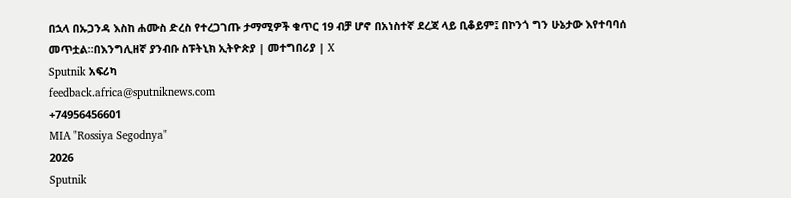በኋላ በኡጋንዳ እስከ ሐሙስ ድረስ የተረጋገጡ ታማሚዎች ቁጥር 19 ብቻ ሆኖ በአነስተኛ ደረጃ ላይ ቢቆይም፤ በኮንጎ ግን ሁኔታው እየተባባሰ መጥቷል።በእንግሊዘኛ ያንብቡ ስፑትኒክ ኢትዮጵያ | መተግበሪያ | X
Sputnik አፍሪካ
feedback.africa@sputniknews.com
+74956456601
MIA "Rossiya Segodnya"
2026
Sputnik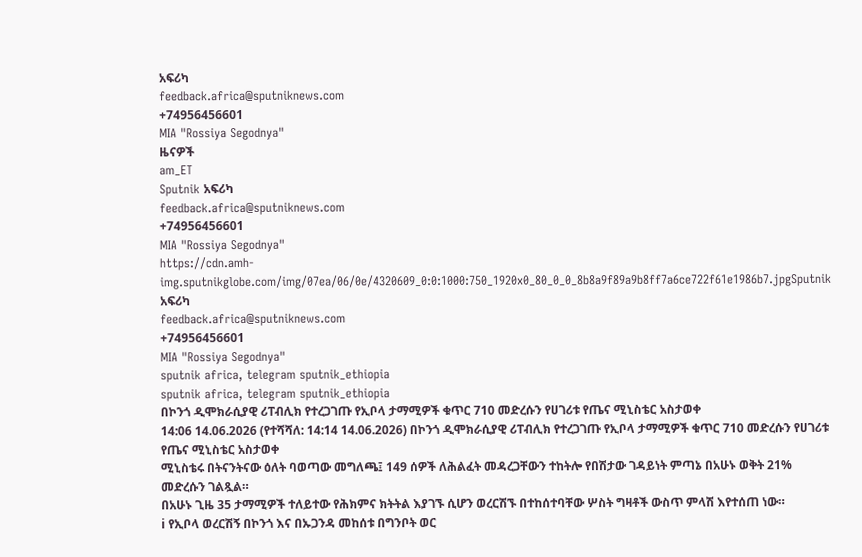አፍሪካ
feedback.africa@sputniknews.com
+74956456601
MIA "Rossiya Segodnya"
ዜናዎች
am_ET
Sputnik አፍሪካ
feedback.africa@sputniknews.com
+74956456601
MIA "Rossiya Segodnya"
https://cdn.amh-img.sputnikglobe.com/img/07ea/06/0e/4320609_0:0:1000:750_1920x0_80_0_0_8b8a9f89a9b8ff7a6ce722f61e1986b7.jpgSputnik አፍሪካ
feedback.africa@sputniknews.com
+74956456601
MIA "Rossiya Segodnya"
sputnik africa, telegram sputnik_ethiopia
sputnik africa, telegram sputnik_ethiopia
በኮንጎ ዲሞክራሲያዊ ሪፐብሊክ የተረጋገጡ የኢቦላ ታማሚዎች ቁጥር 710 መድረሱን የሀገሪቱ የጤና ሚኒስቴር አስታወቀ
14:06 14.06.2026 (የተሻሻለ: 14:14 14.06.2026) በኮንጎ ዲሞክራሲያዊ ሪፐብሊክ የተረጋገጡ የኢቦላ ታማሚዎች ቁጥር 710 መድረሱን የሀገሪቱ የጤና ሚኒስቴር አስታወቀ
ሚኒስቴሩ በትናንትናው ዕለት ባወጣው መግለጫ፤ 149 ሰዎች ለሕልፈት መዳረጋቸውን ተከትሎ የበሽታው ገዳይነት ምጣኔ በአሁኑ ወቅት 21% መድረሱን ገልጿል።
በአሁኑ ጊዜ 35 ታማሚዎች ተለይተው የሕክምና ክትትል እያገኙ ሲሆን ወረርሽኙ በተከሰተባቸው ሦስት ግዛቶች ውስጥ ምላሽ እየተሰጠ ነው።
ℹ የኢቦላ ወረርሽኝ በኮንጎ እና በኡጋንዳ መከሰቱ በግንቦት ወር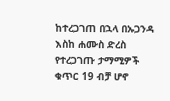ከተረጋገጠ በኋላ በኡጋንዳ እስከ ሐሙስ ድረስ የተረጋገጡ ታማሚዎች ቁጥር 19 ብቻ ሆኖ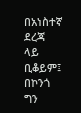በአነስተኛ ደረጃ ላይ ቢቆይም፤ በኮንጎ ግን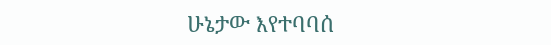ሁኔታው እየተባባሰ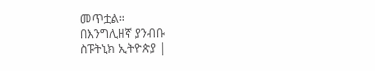መጥቷል።
በእንግሊዘኛ ያንብቡ
ስፑትኒክ ኢትዮጵያ |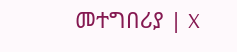መተግበሪያ | X